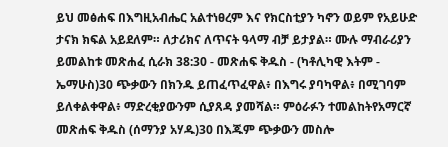ይህ መፅሐፍ በእግዚአብሔር አልተነፀረም እና የክርስቲያን ካኖን ወይም የአይሁድ ታናክ ክፍል አይደለም። ለታሪክና ለጥናት ዓላማ ብቻ ይታያል። ሙሉ ማብራሪያን ይመልከቱ መጽሐፈ ሲራክ 38:30 - መጽሐፍ ቅዱስ - (ካቶሊካዊ እትም - ኤማሁስ)30 ጭቃውን በክንዱ ይጠፈጥፈዋል፥ በእግሩ ያባካዋል፥ በሚገባም ይለቀልቀዋል፥ ማድረቂያውንም ሲያጸዳ ያመሻል። ምዕራፉን ተመልከትየአማርኛ መጽሐፍ ቅዱስ (ሰማንያ አሃዱ)30 በእጁም ጭቃውን መስሎ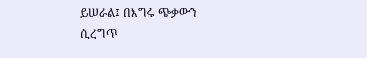ይሠራል፤ በእግሩ ጭቃውን ሲረግጥ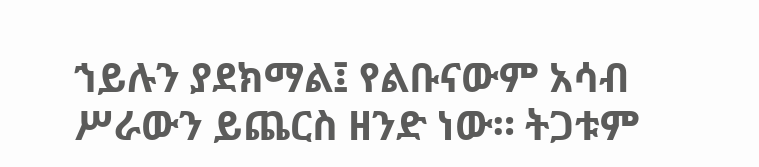ኀይሉን ያደክማል፤ የልቡናውም አሳብ ሥራውን ይጨርስ ዘንድ ነው። ትጋቱም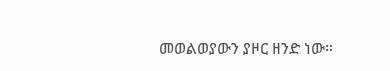መወልወያውን ያዞር ዘንድ ነው።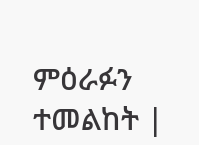ምዕራፉን ተመልከት |